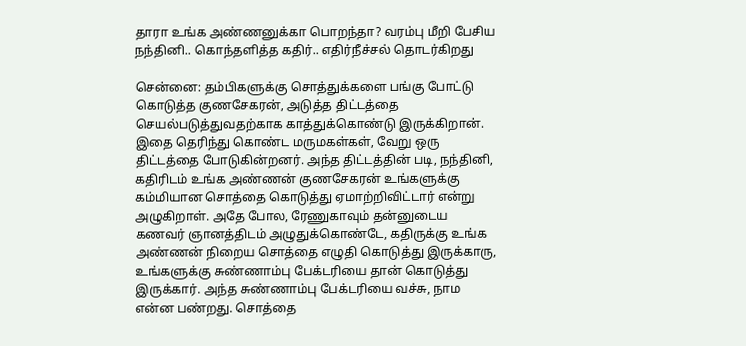தாரா உங்க அண்ணனுக்கா பொறந்தா? வரம்பு மீறி பேசிய நந்தினி.. கொந்தளித்த கதிர்.. எதிர்நீச்சல் தொடர்கிறது

சென்னை: தம்பிகளுக்கு சொத்துக்களை பங்கு போட்டு கொடுத்த குணசேகரன், அடுத்த திட்டத்தை செயல்படுத்துவதற்காக காத்துக்கொண்டு இருக்கிறான். இதை தெரிந்து கொண்ட மருமகள்கள், வேறு ஒரு திட்டத்தை போடுகின்றனர். அந்த திட்டத்தின் படி, நந்தினி, கதிரிடம் உங்க அண்ணன் குணசேகரன் உங்களுக்கு கம்மியான சொத்தை கொடுத்து ஏமாற்றிவிட்டார் என்று அழுகிறாள். அதே போல, ரேணுகாவும் தன்னுடைய கணவர் ஞானத்திடம் அழுதுக்கொண்டே, கதிருக்கு உங்க அண்ணன் நிறைய சொத்தை எழுதி கொடுத்து இருக்காரு, உங்களுக்கு சுண்ணாம்பு பேக்டரியை தான் கொடுத்து இருக்கார். அந்த சுண்ணாம்பு பேக்டரியை வச்சு, நாம என்ன பண்றது. சொத்தை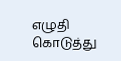எழுதி கொடுத்து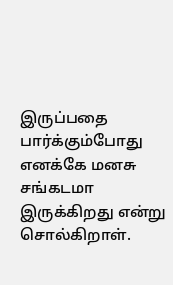இருப்பதை பார்க்கும்போது எனக்கே மனசு சங்கடமா இருக்கிறது என்று சொல்கிறாள்.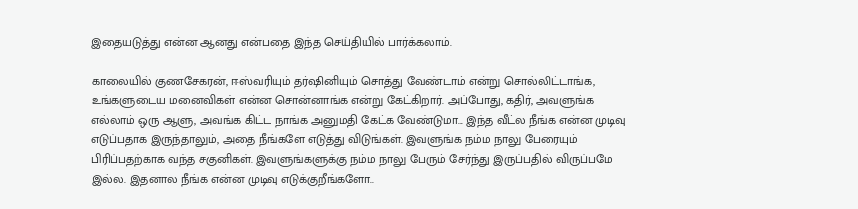இதையடுத்து என்ன ஆனது என்பதை இந்த செய்தியில் பார்க்கலாம்.

காலையில் குணசேகரன், ஈஸ்வரியும் தர்ஷினியும் சொத்து வேண்டாம் என்று சொல்லிட்டாங்க, உங்களுடைய மனைவிகள் என்ன சொன்னாங்க என்று கேட்கிறார். அப்போது, கதிர், அவளுங்க எல்லாம் ஒரு ஆளு, அவங்க கிட்ட நாங்க அனுமதி கேட்க வேண்டுமா... இந்த வீட்ல நீங்க என்ன முடிவு எடுப்பதாக இருந்தாலும், அதை நீங்களே எடுத்து விடுங்கள். இவளுங்க நம்ம நாலு பேரையும் பிரிப்பதற்காக வந்த சகுனிகள். இவளுங்களுக்கு நம்ம நாலு பேரும் சேர்ந்து இருப்பதில் விருப்பமே இல்ல. இதனால நீங்க என்ன முடிவு எடுக்குறீங்களோ..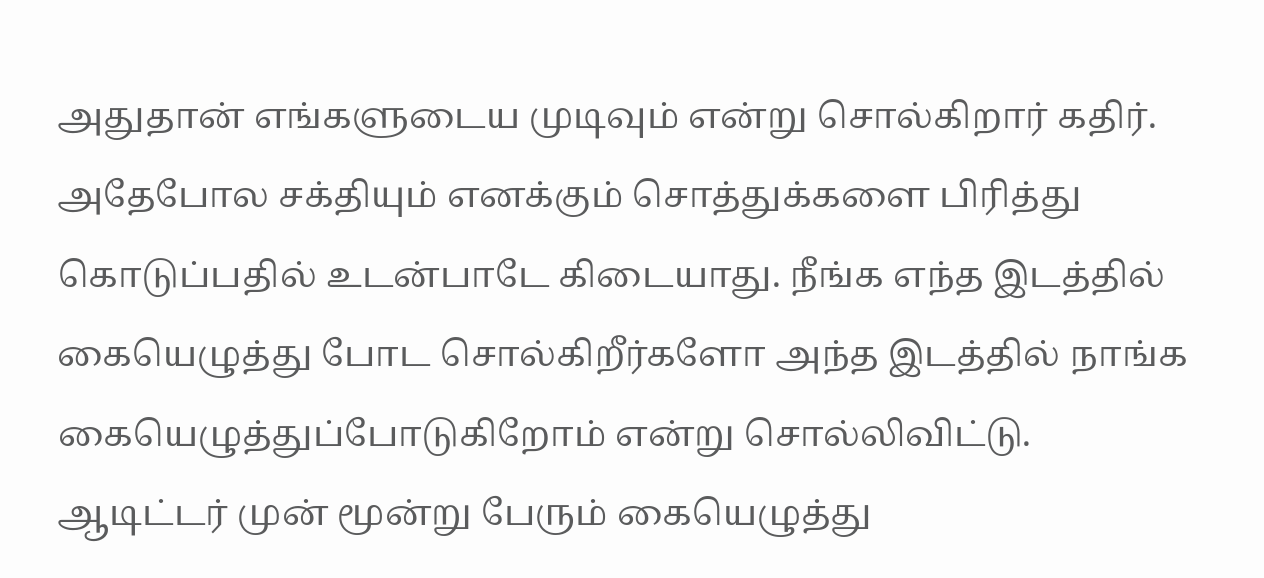அதுதான் எங்களுடைய முடிவும் என்று சொல்கிறார் கதிர். அதேபோல சக்தியும் எனக்கும் சொத்துக்களை பிரித்து கொடுப்பதில் உடன்பாடே கிடையாது. நீங்க எந்த இடத்தில் கையெழுத்து போட சொல்கிறீர்களோ அந்த இடத்தில் நாங்க கையெழுத்துப்போடுகிறோம் என்று சொல்லிவிட்டு. ஆடிட்டர் முன் மூன்று பேரும் கையெழுத்து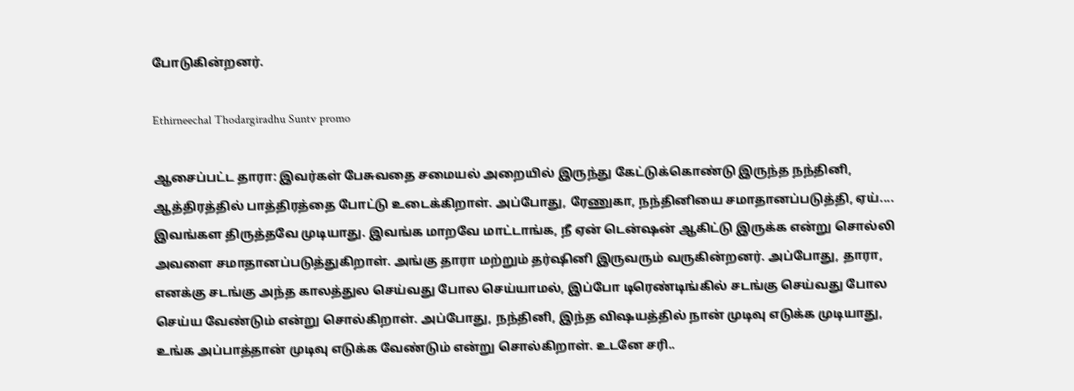போடுகின்றனர்.

Ethirneechal Thodargiradhu Suntv promo

ஆசைப்பட்ட தாரா: இவர்கள் பேசுவதை சமையல் அறையில் இருந்து கேட்டுக்கொண்டு இருந்த நந்தினி, ஆத்திரத்தில் பாத்திரத்தை போட்டு உடைக்கிறாள். அப்போது, ரேணுகா, நந்தினியை சமாதானப்படுத்தி, ஏய்.... இவங்கள திருத்தவே முடியாது. இவங்க மாறவே மாட்டாங்க, நீ ஏன் டென்ஷன் ஆகிட்டு இருக்க என்று சொல்லி அவளை சமாதானப்படுத்துகிறாள். அங்கு தாரா மற்றும் தர்ஷினி இருவரும் வருகின்றனர். அப்போது, தாரா, எனக்கு சடங்கு அந்த காலத்துல செய்வது போல செய்யாமல், இப்போ டிரெண்டிங்கில் சடங்கு செய்வது போல செய்ய வேண்டும் என்று சொல்கிறாள். அப்போது, நந்தினி, இந்த விஷயத்தில் நான் முடிவு எடுக்க முடியாது, உங்க அப்பாத்தான் முடிவு எடுக்க வேண்டும் என்று சொல்கிறாள். உடனே சரி..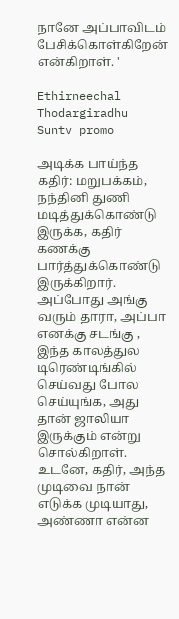நானே அப்பாவிடம் பேசிக்கொள்கிறேன் என்கிறாள். '

Ethirneechal Thodargiradhu Suntv promo

அடிக்க பாய்ந்த கதிர்: மறுபக்கம், நந்தினி துணி மடித்துக்கொண்டு இருக்க, கதிர் கணக்கு பார்த்துக்கொண்டு இருக்கிறார். அப்போது அங்கு வரும் தாரா, அப்பா எனக்கு சடங்கு , இந்த காலத்துல டிரெண்டிங்கில் செய்வது போல செய்யுங்க, அது தான் ஜாலியா இருக்கும் என்று சொல்கிறாள். உடனே, கதிர், அந்த முடிவை நான் எடுக்க முடியாது, அண்ணா என்ன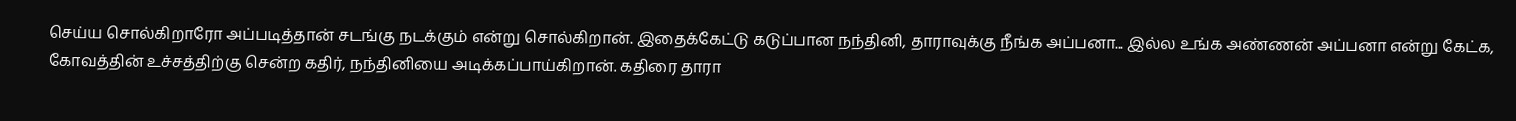செய்ய சொல்கிறாரோ அப்படித்தான் சடங்கு நடக்கும் என்று சொல்கிறான். இதைக்கேட்டு கடுப்பான நந்தினி, தாராவுக்கு நீங்க அப்பனா... இல்ல உங்க அண்ணன் அப்பனா என்று கேட்க, கோவத்தின் உச்சத்திற்கு சென்ற கதிர், நந்தினியை அடிக்கப்பாய்கிறான். கதிரை தாரா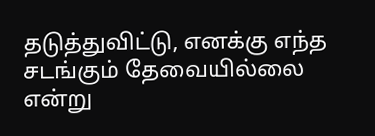தடுத்துவிட்டு, எனக்கு எந்த சடங்கும் தேவையில்லை என்று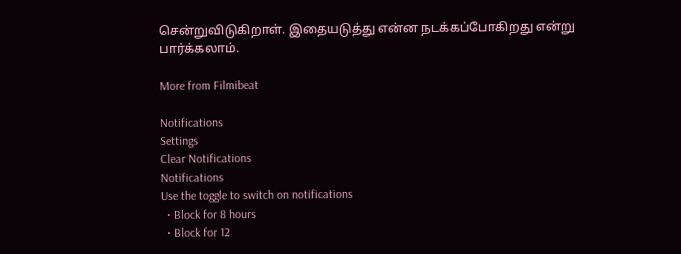சென்றுவிடுகிறாள். இதையடுத்து என்ன நடக்கப்போகிறது என்று பார்க்கலாம்.

More from Filmibeat

Notifications
Settings
Clear Notifications
Notifications
Use the toggle to switch on notifications
  • Block for 8 hours
  • Block for 12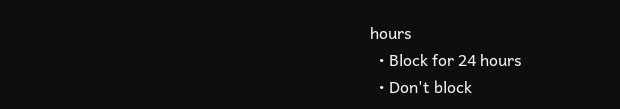hours
  • Block for 24 hours
  • Don't block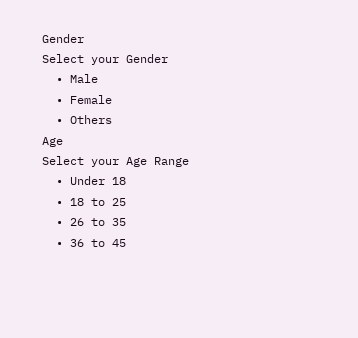Gender
Select your Gender
  • Male
  • Female
  • Others
Age
Select your Age Range
  • Under 18
  • 18 to 25
  • 26 to 35
  • 36 to 45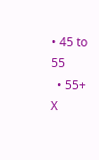• 45 to 55
  • 55+
X